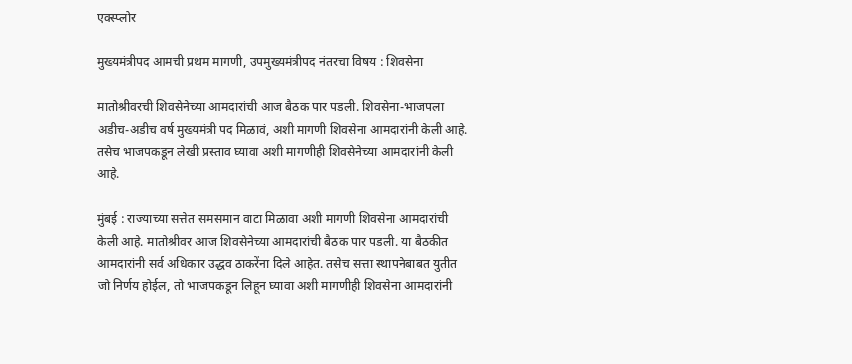एक्स्प्लोर

मुख्यमंत्रीपद आमची प्रथम मागणी, उपमुख्यमंत्रीपद नंतरचा विषय : शिवसेना

मातोश्रीवरची शिवसेनेच्या आमदारांची आज बैठक पार पडली. शिवसेना-भाजपला अडीच-अडीच वर्ष मुख्यमंत्री पद मिळावं, अशी मागणी शिवसेना आमदारांनी केली आहे. तसेच भाजपकडून लेखी प्रस्ताव घ्यावा अशी मागणीही शिवसेनेच्या आमदारांनी केली आहे.

मुंबई : राज्याच्या सत्तेत समसमान वाटा मिळावा अशी मागणी शिवसेना आमदारांची केली आहे. मातोश्रीवर आज शिवसेनेच्या आमदारांची बैठक पार पडली. या बैठकीत आमदारांनी सर्व अधिकार उद्धव ठाकरेंना दिले आहेत. तसेच सत्ता स्थापनेबाबत युतीत जो निर्णय होईल, तो भाजपकडून लिहून घ्यावा अशी मागणीही शिवसेना आमदारांनी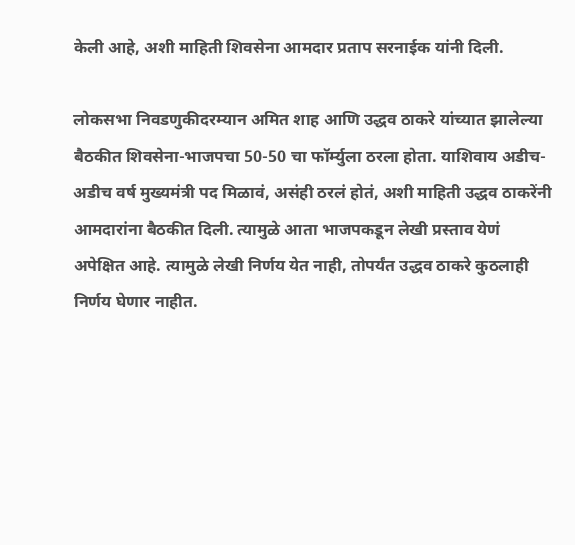केली आहे, अशी माहिती शिवसेना आमदार प्रताप सरनाईक यांनी दिली.

लोकसभा निवडणुकीदरम्यान अमित शाह आणि उद्धव ठाकरे यांच्यात झालेल्या बैठकीत शिवसेना-भाजपचा 50-50 चा फॉर्म्युला ठरला होता. याशिवाय अडीच-अडीच वर्ष मुख्यमंत्री पद मिळावं, असंही ठरलं होतं, अशी माहिती उद्धव ठाकरेंनी आमदारांना बैठकीत दिली. त्यामुळे आता भाजपकडून लेखी प्रस्ताव येणं अपेक्षित आहे. त्यामुळे लेखी निर्णय येत नाही, तोपर्यंत उद्धव ठाकरे कुठलाही निर्णय घेणार नाहीत.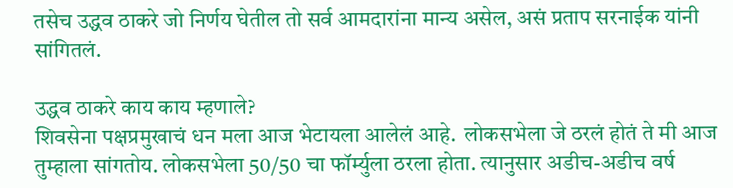तसेच उद्धव ठाकरे जो निर्णय घेतील तो सर्व आमदारांना मान्य असेल, असं प्रताप सरनाईक यांनी सांगितलं.

उद्धव ठाकरे काय काय म्हणाले?
शिवसेना पक्षप्रमुखाचं धन मला आज भेटायला आलेलं आहे.  लोकसभेला जे ठरलं होतं ते मी आज तुम्हाला सांगतोय. लोकसभेला 50/50 चा फॉर्म्युला ठरला होता. त्यानुसार अडीच-अडीच वर्ष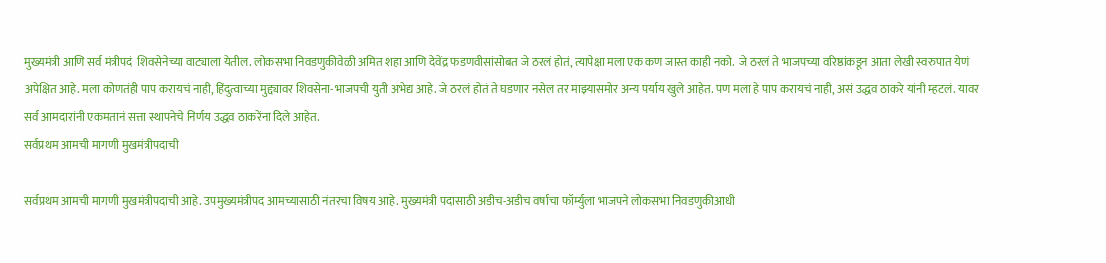मुख्यमंत्री आणि सर्व मंत्रीपदं  शिवसेनेच्या वाट्याला येतील. लोकसभा निवडणुकीवेळी अमित शहा आणि देवेंद्र फडणवीसांसोबत जे ठरलं होतं, त्यापेक्षा मला एक कण जास्त काही नको.  जे ठरलं ते भाजपच्या वरिष्ठांकडून आता लेखी स्वरुपात येणं अपेक्षित आहे. मला कोणतंही पाप करायचं नाही, हिंदुत्वाच्या मुद्द्यावर शिवसेना-भाजपची युती अभेद्य आहे. जे ठरलं होतं ते घडणार नसेल तर माझ्यासमोर अन्य पर्याय खुले आहेत. पण मला हे पाप करायचं नाही, असं उद्धव ठाकरे यांनी म्हटलं. यावर सर्व आमदारांनी एकमतानं सत्ता स्थापनेचे निर्णय उद्धव ठाकरेंना दिले आहेत.
सर्वप्रथम आमची मागणी मुखमंत्रीपदाची

सर्वप्रथम आमची मागणी मुखमंत्रीपदाची आहे. उपमुख्यमंत्रीपद आमच्यासाठी नंतरचा विषय आहे. मुख्यमंत्री पदासाठी अडीच-अडीच वर्षाचा फॉर्म्युला भाजपने लोकसभा निवडणुकीआधी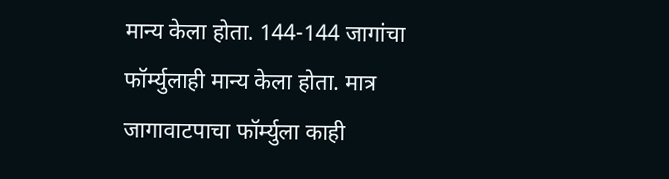मान्य केला होता. 144-144 जागांचा फॉर्म्युलाही मान्य केला होता. मात्र जागावाटपाचा फॉर्म्युला काही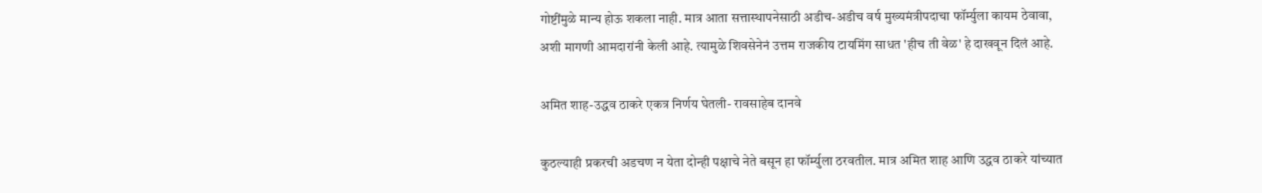गोष्टींमुळे मान्य होऊ शकला नाही. मात्र आता सत्तास्थापनेसाठी अडीच-अडीच वर्ष मुख्यमंत्रीपदाचा फॉर्म्युला कायम ठेवावा, अशी मागणी आमदारांनी केली आहे. त्यामुळे शिवसेनेनं उत्तम राजकीय टायमिंग साधत 'हीच ती वेळ' हे दाखवून दिलं आहे.

अमित शाह-उद्धव ठाकरे एकत्र निर्णय घेतली- रावसाहेब दानवे

कुठल्याही प्रकरची अडचण न येता दोन्ही पक्षाचे नेते बसून हा फॉर्म्युला ठरवतील. मात्र अमित शाह आणि उद्धव ठाकरे यांच्यात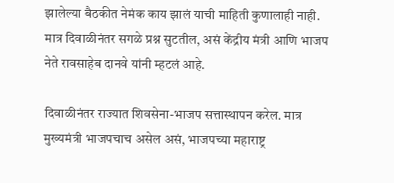झालेल्या बैठकीत नेमंक काय झालं याची माहिती कुणालाही नाही. मात्र दिवाळीनंतर सगळे प्रश्न सुटतील, असं केंद्रीय मंत्री आणि भाजप नेते रावसाहेब दानवे यांनी म्हटलं आहे.

दिवाळीनंतर राज्यात शिवसेना-भाजप सत्तास्थापन करेल. मात्र मुख्यमंत्री भाजपचाच असेल असं, भाजपच्या महाराष्ट्र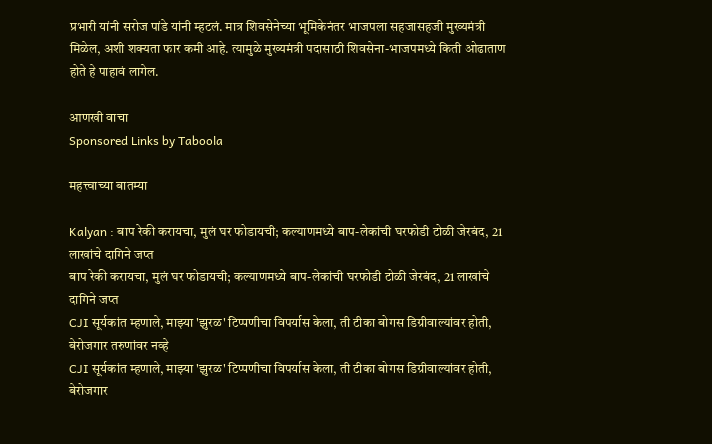प्रभारी यांनी सरोज पांडे यांनी म्हटलं. मात्र शिवसेनेच्या भूमिकेनंतर भाजपला सहजासहजी मुख्यमंत्री मिळेल, अशी शक्यता फार कमी आहे. त्यामुळे मुख्यमंत्री पदासाठी शिवसेना-भाजपमध्ये किती ओढाताण होते हे पाहावं लागेल.

आणखी वाचा
Sponsored Links by Taboola

महत्त्वाच्या बातम्या

Kalyan : बाप रेकी करायचा, मुलं घर फोडायची; कल्याणमध्ये बाप-लेकांची घरफोडी टोळी जेरबंद, 21 लाखांचे दागिने जप्त
बाप रेकी करायचा, मुलं घर फोडायची; कल्याणमध्ये बाप-लेकांची घरफोडी टोळी जेरबंद, 21 लाखांचे दागिने जप्त
CJI सूर्यकांत म्हणाले, माझ्या 'झुरळ' टिप्पणीचा विपर्यास केला, ती टीका बोगस डिग्रीवाल्यांवर होती, बेरोजगार तरुणांवर नव्हे
CJI सूर्यकांत म्हणाले, माझ्या 'झुरळ' टिप्पणीचा विपर्यास केला, ती टीका बोगस डिग्रीवाल्यांवर होती, बेरोजगार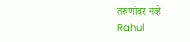तरुणांवर नव्हे
Rahul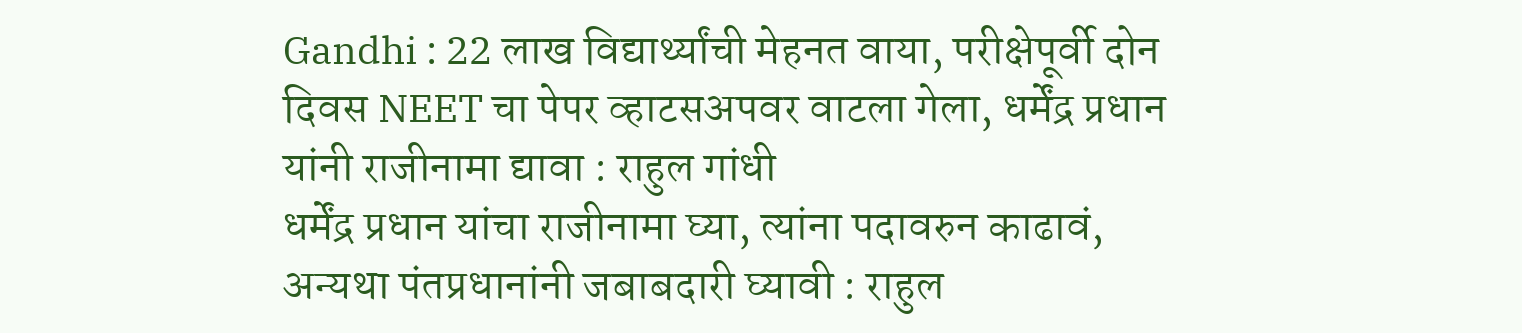Gandhi : 22 लाख विद्यार्थ्यांची मेहनत वाया, परीक्षेपूर्वी दोन दिवस NEET चा पेपर व्हाटसअपवर वाटला गेला, धर्मेंद्र प्रधान यांनी राजीनामा द्यावा : राहुल गांधी
धर्मेंद्र प्रधान यांचा राजीनामा घ्या, त्यांना पदावरुन काढावं, अन्यथा पंतप्रधानांनी जबाबदारी घ्यावी : राहुल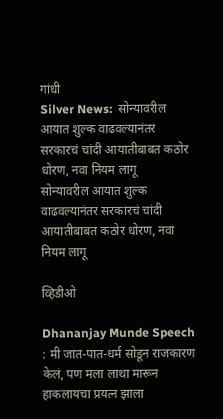गांधी
Silver News:  सोन्यावरील आयात शुल्क वाढवल्यानंतर सरकारचं चांदी आयातीबाबत कठोर धोरण, नवा नियम लागू
सोन्यावरील आयात शुल्क वाढवल्यानंतर सरकारचं चांदी आयातीबाबत कठोर धोरण, नवा नियम लागू

व्हिडीओ

Dhananjay Munde Speech : मी जात-पात-धर्म सोडून राजकारण केलं, पण मला लाथा मारून हाकलायचा प्रयत्न झाला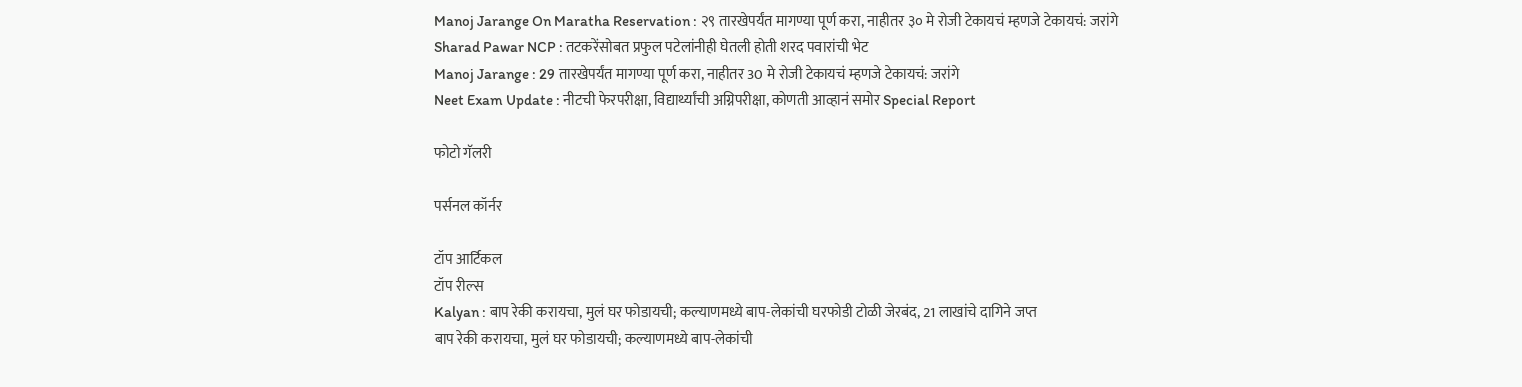Manoj Jarange On Maratha Reservation : २९ तारखेपर्यंत मागण्या पूर्ण करा, नाहीतर ३० मे रोजी टेकायचं म्हणजे टेकायचं: जरांगे
Sharad Pawar NCP : तटकरेंसोबत प्रफुल पटेलांनीही घेतली होती शरद पवारांची भेट
Manoj Jarange : 29 तारखेपर्यंत मागण्या पूर्ण करा, नाहीतर 30 मे रोजी टेकायचं म्हणजे टेकायचं: जरांगे
Neet Exam Update : नीटची फेरपरीक्षा, विद्यार्थ्यांची अग्निपरीक्षा, कोणती आव्हानं समोर Special Report

फोटो गॅलरी

पर्सनल कॉर्नर

टॉप आर्टिकल
टॉप रील्स
Kalyan : बाप रेकी करायचा, मुलं घर फोडायची; कल्याणमध्ये बाप-लेकांची घरफोडी टोळी जेरबंद, 21 लाखांचे दागिने जप्त
बाप रेकी करायचा, मुलं घर फोडायची; कल्याणमध्ये बाप-लेकांची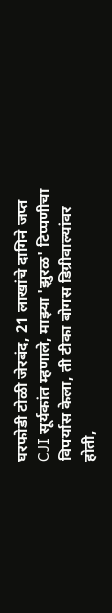घरफोडी टोळी जेरबंद, 21 लाखांचे दागिने जप्त
CJI सूर्यकांत म्हणाले, माझ्या 'झुरळ' टिप्पणीचा विपर्यास केला, ती टीका बोगस डिग्रीवाल्यांवर होती,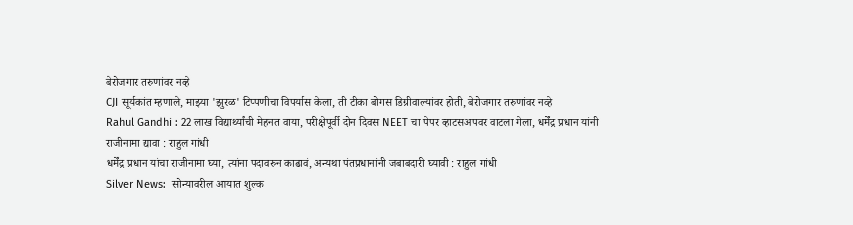बेरोजगार तरुणांवर नव्हे
CJI सूर्यकांत म्हणाले, माझ्या 'झुरळ' टिप्पणीचा विपर्यास केला, ती टीका बोगस डिग्रीवाल्यांवर होती, बेरोजगार तरुणांवर नव्हे
Rahul Gandhi : 22 लाख विद्यार्थ्यांची मेहनत वाया, परीक्षेपूर्वी दोन दिवस NEET चा पेपर व्हाटसअपवर वाटला गेला, धर्मेंद्र प्रधान यांनी राजीनामा द्यावा : राहुल गांधी
धर्मेंद्र प्रधान यांचा राजीनामा घ्या, त्यांना पदावरुन काढावं, अन्यथा पंतप्रधानांनी जबाबदारी घ्यावी : राहुल गांधी
Silver News:  सोन्यावरील आयात शुल्क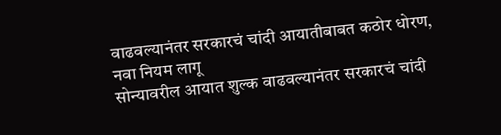वाढवल्यानंतर सरकारचं चांदी आयातीबाबत कठोर धोरण, नवा नियम लागू
सोन्यावरील आयात शुल्क वाढवल्यानंतर सरकारचं चांदी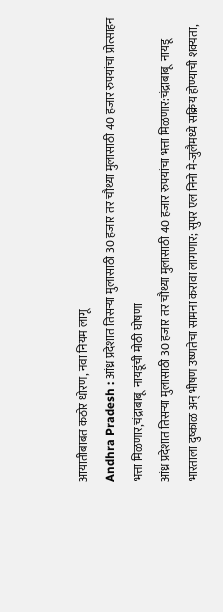आयातीबाबत कठोर धोरण, नवा नियम लागू
Andhra Pradesh : आंध्र प्रदेशात तिसऱ्या मुलासाठी 30 हजार तर चौथ्या मुलासाठी 40 हजार रुपयांचा प्रोत्साहन भत्ता मिळणार,चंद्राबाबू  नायडूंची मोठी घोषणा
आंध्र प्रदेशात तिसऱ्या मुलासाठी 30 हजार तर चौथ्या मुलासाठी 40 हजार रुपयांचा भत्ता मिळणार:चंद्राबाबू  नायडू
भारताला दुष्काळ अन् भीषण उष्णतेचा सामना करावा लागणार; सुपर एल निनो मे-जुलैमध्ये सक्रिय होण्याची शक्यता,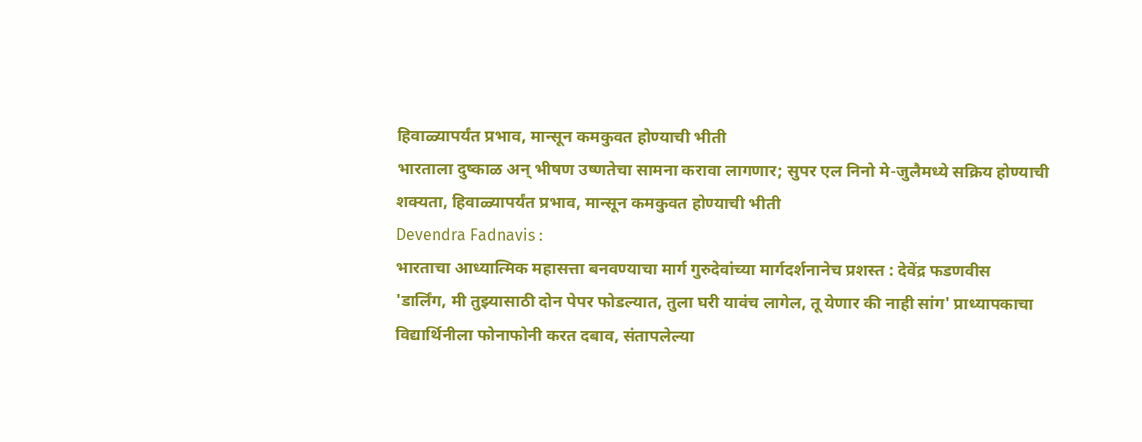हिवाळ्यापर्यंत प्रभाव, मान्सून कमकुवत होण्याची भीती
भारताला दुष्काळ अन् भीषण उष्णतेचा सामना करावा लागणार; सुपर एल निनो मे-जुलैमध्ये सक्रिय होण्याची शक्यता, हिवाळ्यापर्यंत प्रभाव, मान्सून कमकुवत होण्याची भीती
Devendra Fadnavis :
भारताचा आध्यात्मिक महासत्ता बनवण्याचा मार्ग गुरुदेवांच्या मार्गदर्शनानेच प्रशस्त : देवेंद्र फडणवीस
'डार्लिंग, मी तुझ्यासाठी दोन पेपर फोडल्यात, तुला घरी यावंच लागेल, तू येणार की नाही सांग' प्राध्यापकाचा विद्यार्थिनीला फोनाफोनी करत दबाव, संतापलेल्या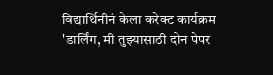विद्यार्थिनीनं केला करेक्ट कार्यक्रम
'डार्लिंग, मी तुझ्यासाठी दोन पेपर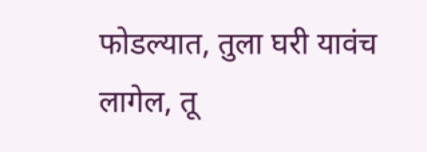फोडल्यात, तुला घरी यावंच लागेल, तू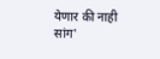येणार की नाही सांग'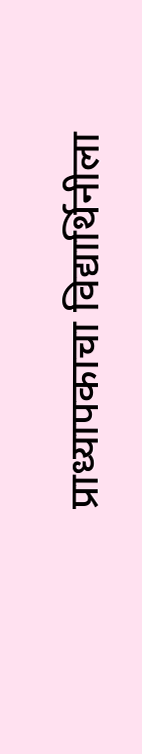प्राध्यापकाचा विद्यार्थिनीला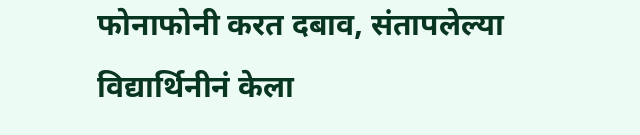फोनाफोनी करत दबाव, संतापलेल्या विद्यार्थिनीनं केला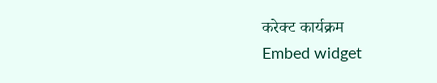करेक्ट कार्यक्रम
Embed widget